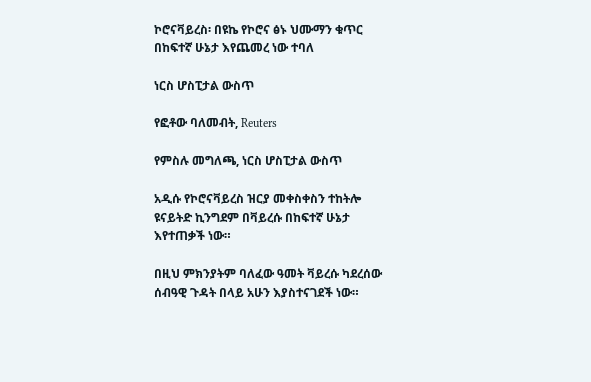ኮሮናቫይረስ፡ በዩኬ የኮሮና ፅኑ ህሙማን ቁጥር በከፍተኛ ሁኔታ እየጨመረ ነው ተባለ

ነርስ ሆስፒታል ውስጥ

የፎቶው ባለመብት, Reuters

የምስሉ መግለጫ, ነርስ ሆስፒታል ውስጥ

አዲሱ የኮሮናቫይረስ ዝርያ መቀስቀስን ተከትሎ ዩናይትድ ኪንግደም በቫይረሱ በከፍተኛ ሁኔታ እየተጠቃች ነው።

በዚህ ምክንያትም ባለፈው ዓመት ቫይረሱ ካደረሰው ሰብዓዊ ጉዳት በላይ አሁን እያስተናገደች ነው።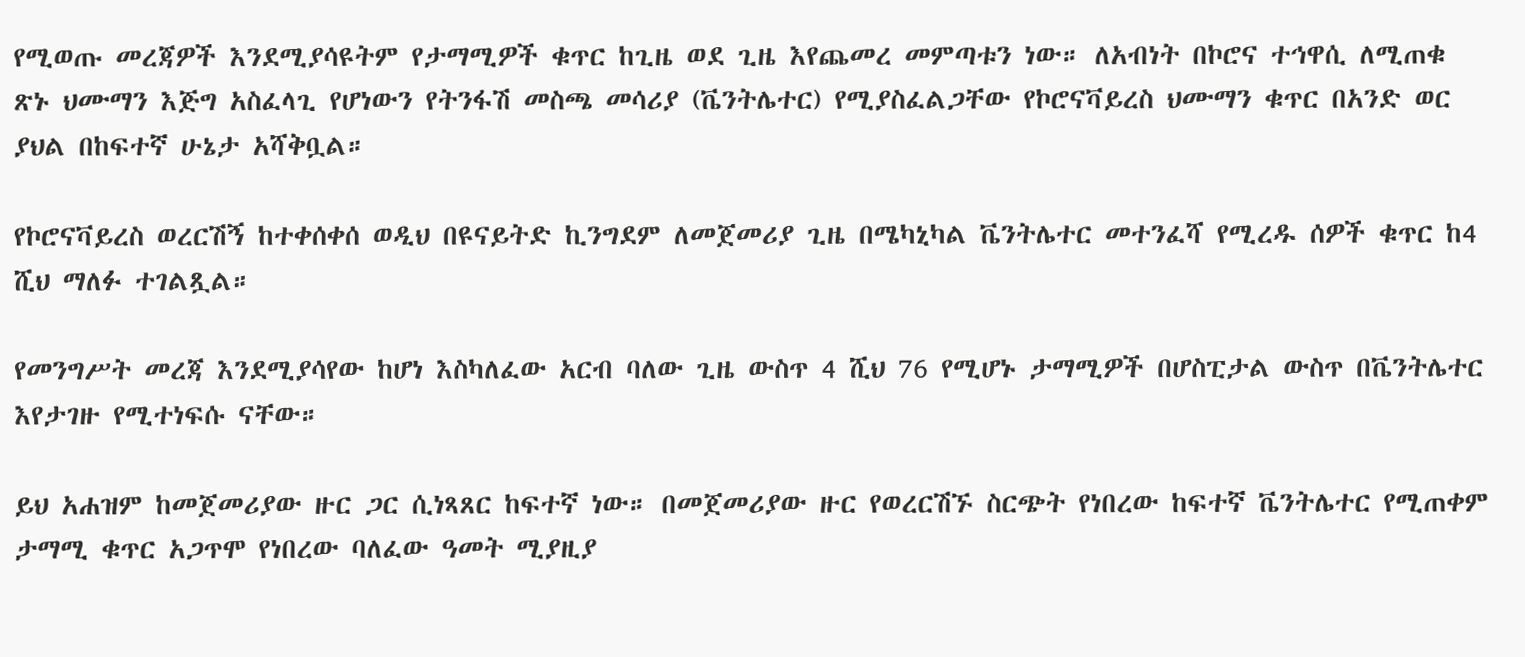የሚወጡ መረጃዎች እንደሚያሳዩትም የታማሚዎች ቁጥር ከጊዜ ወደ ጊዜ እየጨመረ መምጣቱን ነው። ለአብነት በኮሮና ተኅዋሲ ለሚጠቁ ጽኑ ህሙማን እጅግ አስፈላጊ የሆነውን የትንፋሽ መስጫ መሳሪያ (ቬንትሌተር) የሚያስፈልጋቸው የኮሮናቫይረስ ህሙማን ቁጥር በአንድ ወር ያህል በከፍተኛ ሁኔታ አሻቅቧል።

የኮሮናቫይረስ ወረርሽኝ ከተቀሰቀሰ ወዲህ በዩናይትድ ኪንግደም ለመጀመሪያ ጊዜ በሜካኒካል ቬንትሌተር መተንፈሻ የሚረዱ ሰዎች ቁጥር ከ4 ሺህ ማለፉ ተገልጿል።

የመንግሥት መረጃ እንደሚያሳየው ከሆነ እስካለፈው አርብ ባለው ጊዜ ውስጥ 4 ሺህ 76 የሚሆኑ ታማሚዎች በሆስፒታል ውስጥ በቬንትሌተር እየታገዙ የሚተነፍሱ ናቸው።

ይህ አሐዝም ከመጀመሪያው ዙር ጋር ሲነጻጸር ከፍተኛ ነው። በመጀመሪያው ዙር የወረርሽኙ ስርጭት የነበረው ከፍተኛ ቬንትሌተር የሚጠቀም ታማሚ ቁጥር አጋጥሞ የነበረው ባለፈው ዓመት ሚያዚያ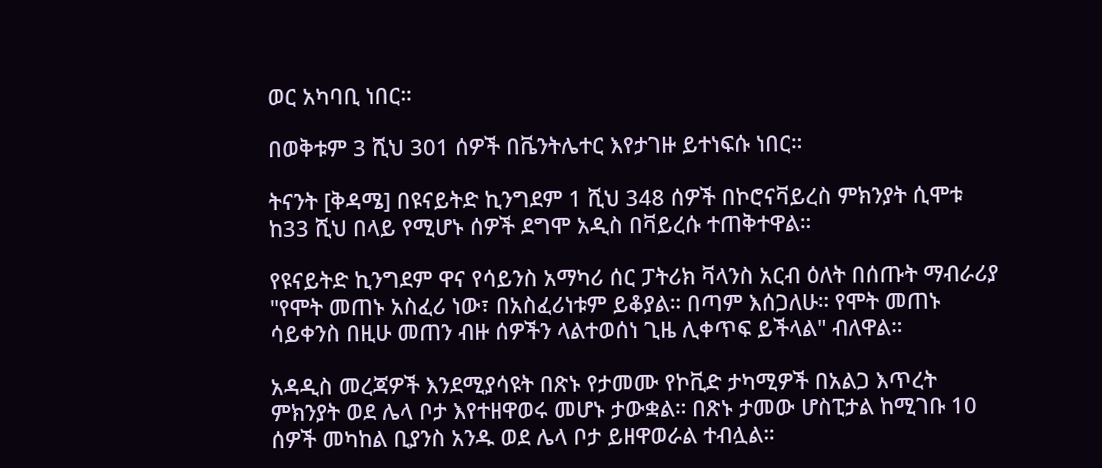ወር አካባቢ ነበር።

በወቅቱም 3 ሺህ 301 ሰዎች በቬንትሌተር እየታገዙ ይተነፍሱ ነበር።

ትናንት [ቅዳሜ] በዩናይትድ ኪንግደም 1 ሺህ 348 ሰዎች በኮሮናቫይረስ ምክንያት ሲሞቱ ከ33 ሺህ በላይ የሚሆኑ ሰዎች ደግሞ አዲስ በቫይረሱ ተጠቅተዋል።

የዩናይትድ ኪንግደም ዋና የሳይንስ አማካሪ ሰር ፓትሪክ ቫላንስ አርብ ዕለት በሰጡት ማብራሪያ "የሞት መጠኑ አስፈሪ ነው፣ በአስፈሪነቱም ይቆያል። በጣም እሰጋለሁ። የሞት መጠኑ ሳይቀንስ በዚሁ መጠን ብዙ ሰዎችን ላልተወሰነ ጊዜ ሊቀጥፍ ይችላል" ብለዋል።

አዳዲስ መረጃዎች እንደሚያሳዩት በጽኑ የታመሙ የኮቪድ ታካሚዎች በአልጋ እጥረት ምክንያት ወደ ሌላ ቦታ እየተዘዋወሩ መሆኑ ታውቋል። በጽኑ ታመው ሆስፒታል ከሚገቡ 10 ሰዎች መካከል ቢያንስ አንዱ ወደ ሌላ ቦታ ይዘዋወራል ተብሏል።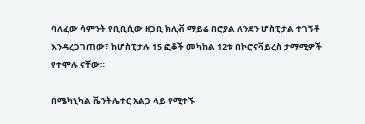ባለፈው ሳምንት የቢቢሲው ዘጋቢ ክሊቭ ማይሬ በሮያል ለንደን ሆስፒታል ተገኝቶ እንዳረጋገጠው፣ ከሆስፒታሉ 15 ፎቆች መካከል 12ቱ በኮሮናቫይረስ ታማሚዎች የተሞሉ ናቸው።

በሜካኒካል ቬንትሌተር አልጋ ላይ የሚተኙ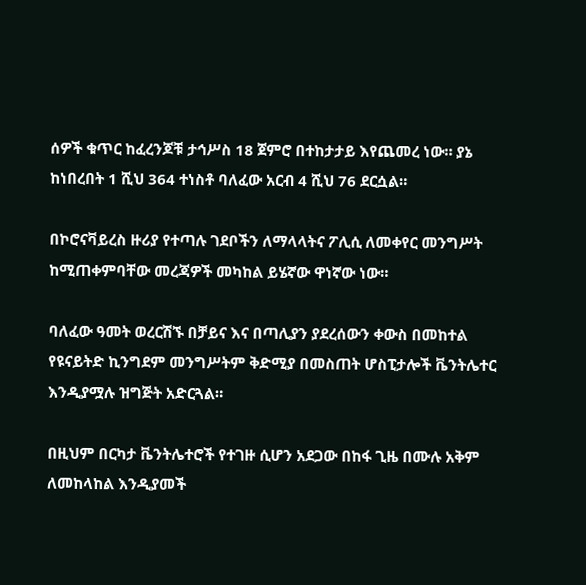ሰዎች ቁጥር ከፈረንጆቹ ታኅሥስ 18 ጀምሮ በተከታታይ እየጨመረ ነው። ያኔ ከነበረበት 1 ሺህ 364 ተነስቶ ባለፈው አርብ 4 ሺህ 76 ደርሷል።

በኮሮናቫይረስ ዙሪያ የተጣሉ ገደቦችን ለማላላትና ፖሊሲ ለመቀየር መንግሥት ከሚጠቀምባቸው መረጃዎች መካከል ይሄኛው ዋነኛው ነው።

ባለፈው ዓመት ወረርሽኙ በቻይና እና በጣሊያን ያደረሰውን ቀውስ በመከተል የዩናይትድ ኪንግደም መንግሥትም ቅድሚያ በመስጠት ሆስፒታሎች ቬንትሌተር እንዲያሟሉ ዝግጅት አድርጓል።

በዚህም በርካታ ቬንትሌተሮች የተገዙ ሲሆን አደጋው በከፋ ጊዜ በሙሉ አቅም ለመከላከል እንዲያመች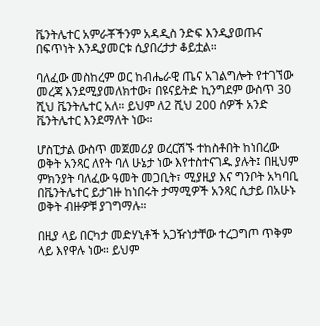ቬንትሌተር አምራቾችንም አዳዲስ ንድፍ እንዲያወጡና በፍጥነት እንዲያመርቱ ሲያበረታታ ቆይቷል።

ባለፈው መስከረም ወር ከብሔራዊ ጤና አገልግሎት የተገኘው መረጃ እንደሚያመለክተው፣ በዩናይትድ ኪንግደም ውስጥ 30 ሺህ ቬንትሌተር አለ። ይህም ለ2 ሺህ 200 ሰዎች አንድ ቬንትሌተር እንደማለት ነው።

ሆስፒታል ውስጥ መጀመሪያ ወረርሽኙ ተከስቶበት ከነበረው ወቅት አንጻር ለየት ባለ ሁኔታ ነው እየተስተናገዱ ያሉት፤ በዚህም ምክንያት ባለፈው ዓመት መጋቢት፣ ሚያዚያ እና ግንቦት አካባቢ በቬንትሌተር ይታገዙ ከነበሩት ታማሚዎች አንጻር ሲታይ በአሁኑ ወቅት ብዙዎቹ ያገግማሉ።

በዚያ ላይ በርካታ መድሃኒቶች አጋዥነታቸው ተረጋግጦ ጥቅም ላይ እየዋሉ ነው። ይህም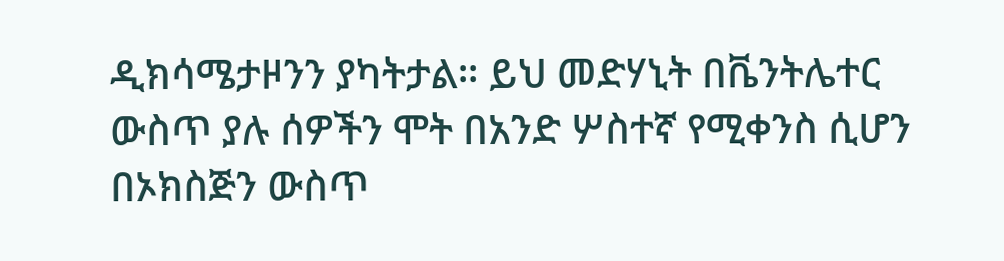ዲክሳሜታዞንን ያካትታል። ይህ መድሃኒት በቬንትሌተር ውስጥ ያሉ ሰዎችን ሞት በአንድ ሦስተኛ የሚቀንስ ሲሆን በኦክስጅን ውስጥ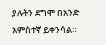ያሉትን ደግሞ በአንድ አምስተኛ ይቀንሳል።